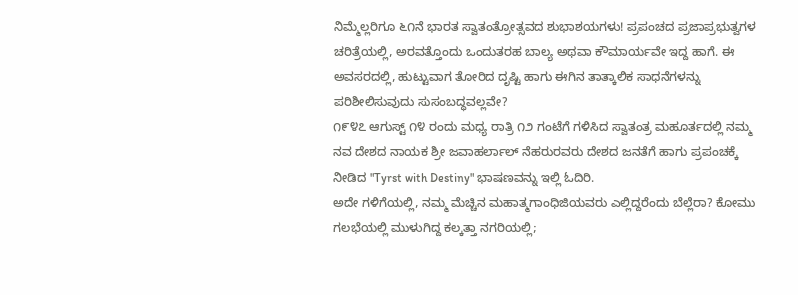ನಿಮ್ಮೆಲ್ಲರಿಗೂ ೬೧ನೆ ಭಾರತ ಸ್ವಾತಂತ್ರೋತ್ಸವದ ಶುಭಾಶಯಗಳು! ಪ್ರಪಂಚದ ಪ್ರಜಾಪ್ರಭುತ್ವಗಳ ಚರಿತ್ರೆಯಲ್ಲಿ, ಅರವತ್ತೊಂದು ಒಂದುತರಹ ಬಾಲ್ಯ ಅಥವಾ ಕೌಮಾರ್ಯವೇ ಇದ್ದ ಹಾಗೆ. ಈ ಅವಸರದಲ್ಲಿ, ಹುಟ್ಟುವಾಗ ತೋರಿದ ದೃಷ್ಟಿ ಹಾಗು ಈಗಿನ ತಾತ್ಕಾಲಿಕ ಸಾಧನೆಗಳನ್ನು ಪರಿಶೀಲಿಸುವುದು ಸುಸಂಬದ್ಧವಲ್ಲವೇ?
೧೯೪೭ ಆಗುಸ್ಟ್ ೧೪ ರಂದು ಮಧ್ಯ ರಾತ್ರಿ ೧೨ ಗಂಟೆಗೆ ಗಳಿಸಿದ ಸ್ವಾತಂತ್ರ ಮಹೂರ್ತದಲ್ಲಿ ನಮ್ಮ ನವ ದೇಶದ ನಾಯಕ ಶ್ರೀ ಜವಾಹರ್ಲಾಲ್ ನೆಹರುರವರು ದೇಶದ ಜನತೆಗೆ ಹಾಗು ಪ್ರಪಂಚಕ್ಕೆ ನೀಡಿದ "Tyrst with Destiny" ಭಾಷಣವನ್ನು ಇಲ್ಲಿ ಓದಿರಿ.
ಅದೇ ಗಳಿಗೆಯಲ್ಲಿ, ನಮ್ಮ ಮೆಚ್ಚಿನ ಮಹಾತ್ಮಗಾಂಧಿಜಿಯವರು ಎಲ್ಲಿದ್ದರೆಂದು ಬೆಲ್ಲೆರಾ? ಕೋಮು ಗಲಭೆಯಲ್ಲಿ ಮುಳುಗಿದ್ದ ಕಲ್ಕತ್ತಾ ನಗರಿಯಲ್ಲಿ;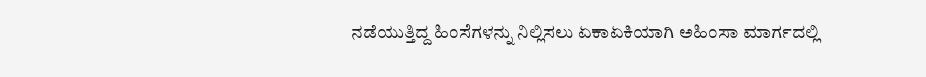ನಡೆಯುತ್ತಿದ್ದ ಹಿಂಸೆಗಳನ್ನು ನಿಲ್ಲಿಸಲು ಏಕಾಏಕಿಯಾಗಿ ಅಹಿಂಸಾ ಮಾರ್ಗದಲ್ಲಿ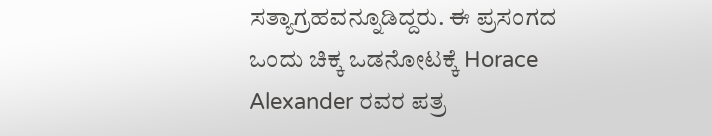ಸತ್ಯಾಗ್ರಹವನ್ನೂಡಿದ್ದರು. ಈ ಪ್ರಸಂಗದ ಒಂದು ಚಿಕ್ಕ ಒಡನೋಟಕ್ಕೆ Horace Alexander ರವರ ಪತ್ರ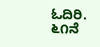ಓದಿರಿ.
೬೧ನೆ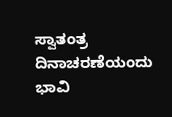ಸ್ವಾತಂತ್ರ ದಿನಾಚರಣೆಯಂದು ಭಾವಿ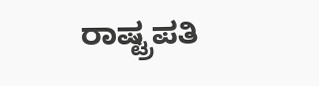ರಾಷ್ಟ್ರಪತಿ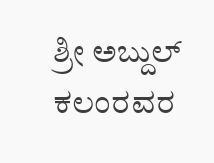ಶ್ರೀ ಅಬ್ದುಲ್ ಕಲಂರವರ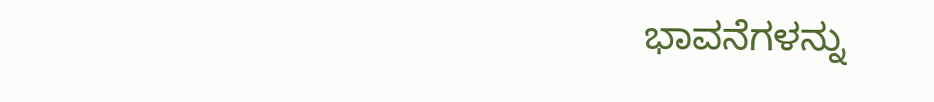ಭಾವನೆಗಳನ್ನು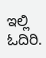ಇಲ್ಲಿ ಓದಿರಿ.